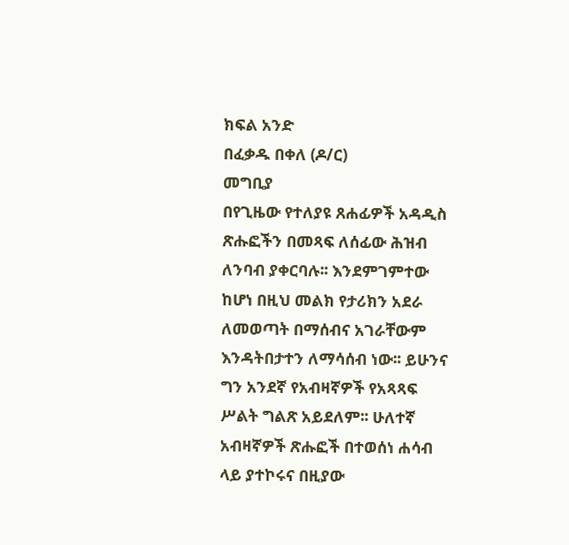ክፍል አንድ
በፈቃዱ በቀለ (ዶ/ር)
መግቢያ
በየጊዜው የተለያዩ ጸሐፊዎች አዳዲስ ጽሑፎችን በመጻፍ ለሰፊው ሕዝብ ለንባብ ያቀርባሉ፡፡ እንደምገምተው ከሆነ በዚህ መልክ የታሪክን አደራ ለመወጣት በማሰብና አገራቸውም እንዳትበታተን ለማሳሰብ ነው፡፡ ይሁንና ግን አንደኛ የአብዛኛዎች የአጻጻፍ ሥልት ግልጽ አይደለም፡፡ ሁለተኛ አብዛኛዎች ጽሑፎች በተወሰነ ሐሳብ ላይ ያተኮሩና በዚያው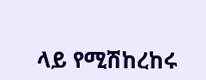ላይ የሚሽከረከሩ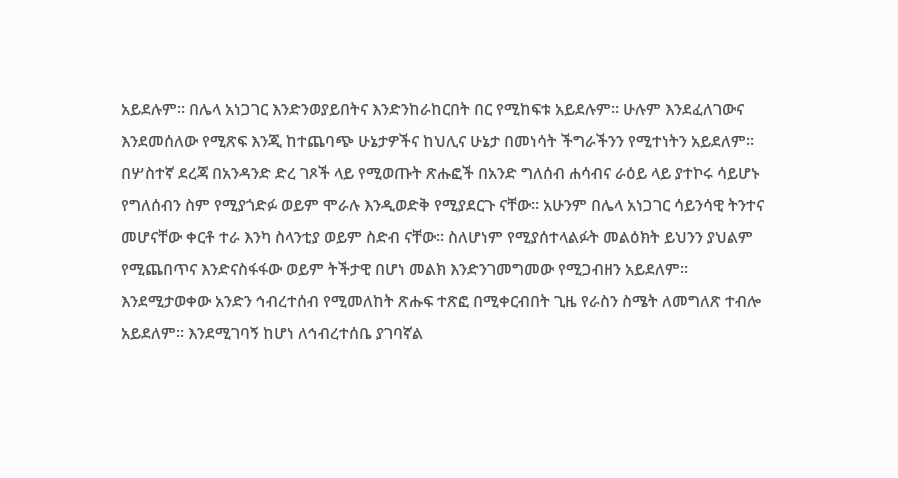አይደሉም፡፡ በሌላ አነጋገር እንድንወያይበትና እንድንከራከርበት በር የሚከፍቱ አይደሉም፡፡ ሁሉም እንደፈለገውና እንደመሰለው የሚጽፍ እንጂ ከተጨባጭ ሁኔታዎችና ከህሊና ሁኔታ በመነሳት ችግራችንን የሚተነትን አይደለም፡፡ በሦስተኛ ደረጃ በአንዳንድ ድረ ገጾች ላይ የሚወጡት ጽሑፎች በአንድ ግለሰብ ሐሳብና ራዕይ ላይ ያተኮሩ ሳይሆኑ የግለሰብን ስም የሚያጎድፉ ወይም ሞራሉ እንዲወድቅ የሚያደርጉ ናቸው፡፡ አሁንም በሌላ አነጋገር ሳይንሳዊ ትንተና መሆናቸው ቀርቶ ተራ እንካ ስላንቲያ ወይም ስድብ ናቸው፡፡ ስለሆነም የሚያሰተላልፉት መልዕክት ይህንን ያህልም የሚጨበጥና እንድናስፋፋው ወይም ትችታዊ በሆነ መልክ እንድንገመግመው የሚጋብዘን አይደለም፡፡
እንደሚታወቀው አንድን ኅብረተሰብ የሚመለከት ጽሑፍ ተጽፎ በሚቀርብበት ጊዜ የራስን ስሜት ለመግለጽ ተብሎ አይደለም፡፡ እንደሚገባኝ ከሆነ ለኅብረተሰቤ ያገባኛል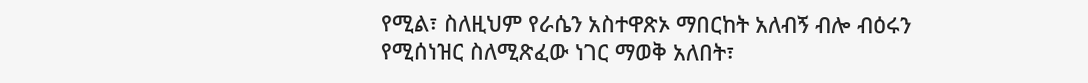የሚል፣ ስለዚህም የራሴን አስተዋጽኦ ማበርከት አለብኝ ብሎ ብዕሩን የሚሰነዝር ስለሚጽፈው ነገር ማወቅ አለበት፣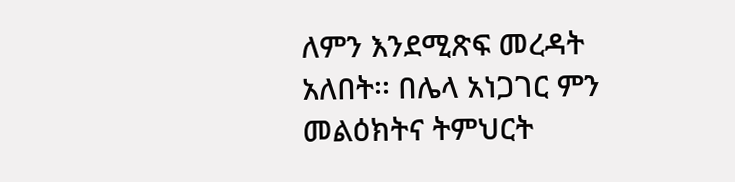ለምን እንደሚጽፍ መረዳት አለበት፡፡ በሌላ አነጋገር ምን መልዕክትና ትምህርት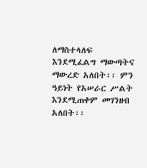ለማስተላለፍ እንደሚፈልግ ማውጣትና ማውረድ አለበት፡፡ ምን ዓይነት የአሠራር ሥልት እንደሚጠቀም መገንዘብ አለበት፡፡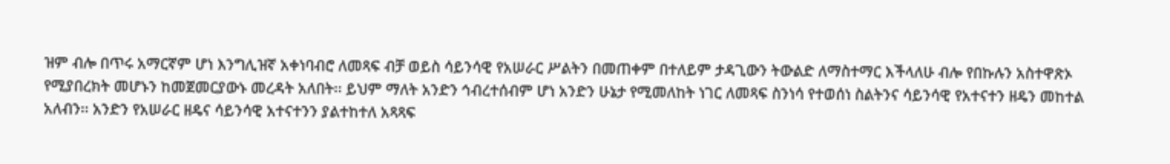ዝም ብሎ በጥሩ አማርኛም ሆነ እንግሊዝኛ አቀነባብሮ ለመጻፍ ብቻ ወይስ ሳይንሳዊ የአሠራር ሥልትን በመጠቀም በተለይም ታዳጊውን ትውልድ ለማስተማር እችላለሁ ብሎ የበኩሉን አስተዋጽኦ የሚያበረክት መሆኑን ከመጀመርያውኑ መረዳት አለበት፡፡ ይህም ማለት አንድን ኅብረተሰብም ሆነ አንድን ሁኔታ የሚመለከት ነገር ለመጻፍ ስንነሳ የተወሰነ ስልትንና ሳይንሳዊ የአተናተን ዘዴን መከተል አለብን፡፡ አንድን የአሠራር ዘዴና ሳይንሳዊ አተናተንን ያልተከተለ አጻጻፍ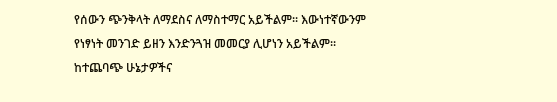የሰውን ጭንቅላት ለማደስና ለማስተማር አይችልም፡፡ እውነተኛውንም የነፃነት መንገድ ይዘን እንድንጓዝ መመርያ ሊሆነን አይችልም፡፡ ከተጨባጭ ሁኔታዎችና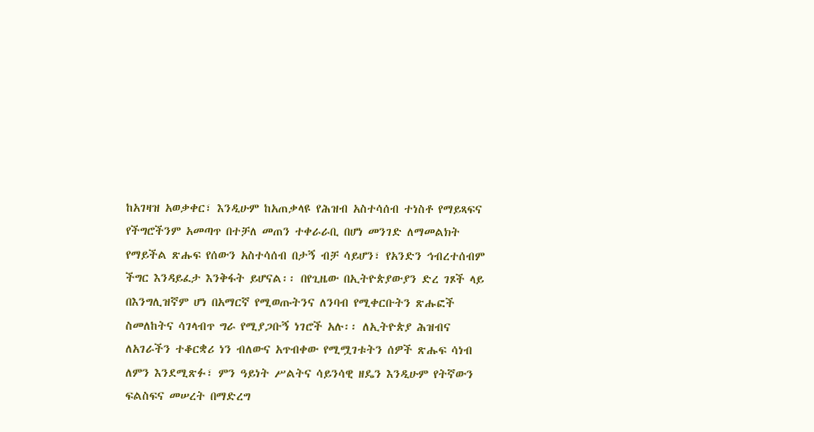ከአገዛዝ አወቃቀር፣ እንዲሁም ከአጠቃላዩ የሕዝብ አስተሳሰብ ተነስቶ የማይጻፍና የችግሮችንም አመጣጥ በተቻለ መጠን ተቀራራቢ በሆነ መንገድ ለማመልክት የማይችል ጽሑፍ የሰውን አስተሳሰብ በታኝ ብቻ ሳይሆን፣ የአንድን ኅብረተሰብም ችግር እንዳይፈታ እንቅፋት ይሆናል፡፡ በየጊዜው በኢትዮጵያውያን ድረ ገጾች ላይ በእንግሊዝኛም ሆነ በአማርኛ የሚወጡትንና ለንባብ የሚቀርቡትን ጽሑፎች ስመለከትና ሳገላብጥ ግራ የሚያጋቡኝ ነገሮች አሉ፡፡ ለኢትዮጵያ ሕዝብና ለአገራችን ተቆርቋሪ ነን ብለውና አጥብቀው የሚሟገቱትን ሰዎች ጽሑፍ ሳነብ ለምን እንደሚጽፉ፣ ምን ዓይነት ሥልትና ሳይንሳዊ ዘዴን እንዲሁም የትኛውን ፍልስፍና መሠረት በማድረግ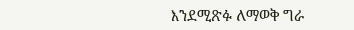እንደሚጽፉ ለማወቅ ግራ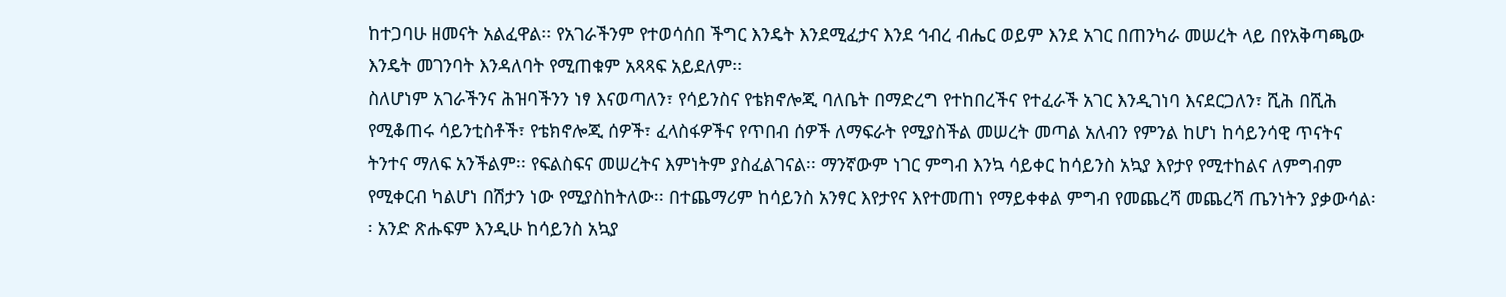ከተጋባሁ ዘመናት አልፈዋል፡፡ የአገራችንም የተወሳሰበ ችግር እንዴት እንደሚፈታና እንደ ኅብረ ብሔር ወይም እንደ አገር በጠንካራ መሠረት ላይ በየአቅጣጫው እንዴት መገንባት እንዳለባት የሚጠቁም አጻጻፍ አይደለም፡፡
ስለሆነም አገራችንና ሕዝባችንን ነፃ እናወጣለን፣ የሳይንስና የቴክኖሎጂ ባለቤት በማድረግ የተከበረችና የተፈራች አገር እንዲገነባ እናደርጋለን፣ ሺሕ በሺሕ የሚቆጠሩ ሳይንቲስቶች፣ የቴክኖሎጂ ሰዎች፣ ፈላስፋዎችና የጥበብ ሰዎች ለማፍራት የሚያስችል መሠረት መጣል አለብን የምንል ከሆነ ከሳይንሳዊ ጥናትና ትንተና ማለፍ አንችልም፡፡ የፍልስፍና መሠረትና እምነትም ያስፈልገናል፡፡ ማንኛውም ነገር ምግብ እንኳ ሳይቀር ከሳይንስ አኳያ እየታየ የሚተከልና ለምግብም የሚቀርብ ካልሆነ በሽታን ነው የሚያስከትለው፡፡ በተጨማሪም ከሳይንስ አንፃር እየታየና እየተመጠነ የማይቀቀል ምግብ የመጨረሻ መጨረሻ ጤንነትን ያቃውሳል፡፡ አንድ ጽሑፍም እንዲሁ ከሳይንስ አኳያ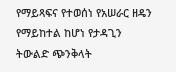የማይጻፍና የተወሰነ የአሠራር ዘዴን የማይከተል ከሆነ የታዳጊን ትውልድ ጭንቅላት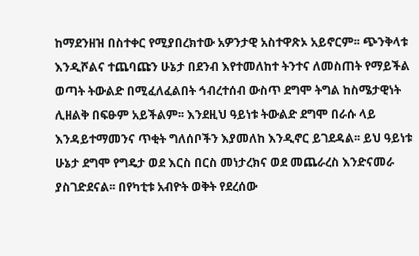ከማደንዘዝ በስተቀር የሚያበረክተው አዎንታዊ አስተዋጽኦ አይኖርም፡፡ ጭንቅላቱ እንዲሾልና ተጨባጩን ሁኔታ በደንብ እየተመለከተ ትንተና ለመስጠት የማይችል ወጣት ትውልድ በሚፈለፈልበት ኅብረተሰብ ውስጥ ደግሞ ትግል ከስሜታዊነት ሊዘልቅ በፍፁም አይችልም፡፡ እንደዚህ ዓይነቱ ትውልድ ደግሞ በራሱ ላይ እንዳይተማመንና ጥቂት ግለሰቦችን እያመለከ እንዲኖር ይገደዳል፡፡ ይህ ዓይነቱ ሁኔታ ደግሞ የግዴታ ወደ እርስ በርስ መነታረክና ወደ መጨራረስ እንድናመራ ያስገድደናል፡፡ በየካቲቱ አብዮት ወቅት የደረሰው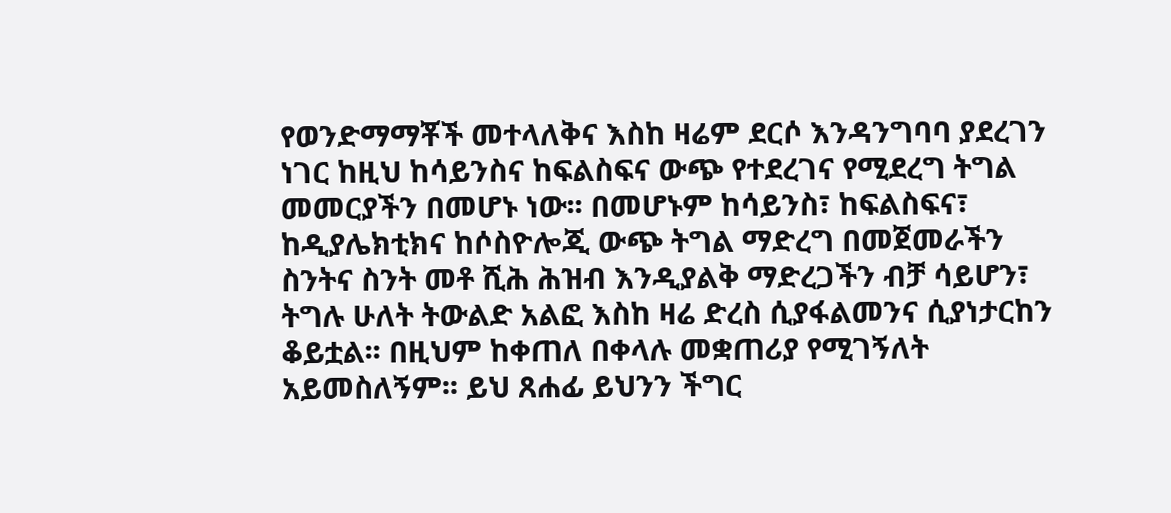የወንድማማቾች መተላለቅና እስከ ዛሬም ደርሶ እንዳንግባባ ያደረገን ነገር ከዚህ ከሳይንስና ከፍልስፍና ውጭ የተደረገና የሚደረግ ትግል መመርያችን በመሆኑ ነው፡፡ በመሆኑም ከሳይንስ፣ ከፍልስፍና፣ ከዲያሌክቲክና ከሶስዮሎጂ ውጭ ትግል ማድረግ በመጀመራችን ስንትና ስንት መቶ ሺሕ ሕዝብ እንዲያልቅ ማድረጋችን ብቻ ሳይሆን፣ ትግሉ ሁለት ትውልድ አልፎ እስከ ዛሬ ድረስ ሲያፋልመንና ሲያነታርከን ቆይቷል፡፡ በዚህም ከቀጠለ በቀላሉ መቋጠሪያ የሚገኝለት አይመስለኝም፡፡ ይህ ጸሐፊ ይህንን ችግር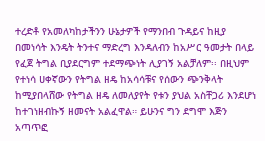ተረድቶ የአመለካከታችንን ሁኔታዎች የማንበብ ጉዳይና ከዚያ በመነሳት እንዴት ትንተና ማድረግ እንዳለብን ከአሥር ዓመታት በላይ የፈጀ ትግል ቢያደርግም ተደማጭነት ሊያገኝ አልቻለም፡፡ በዚህም የተነሳ ሀቀኛውን የትግል ዘዴ ከአሳሳቹና የሰውን ጭንቅላት ከሚያበላሸው የትግል ዘዴ ለመለያየት የቱን ያህል አስቸጋሪ እንደሆነ ከተገነዘብኩኝ ዘመናት አልፈዋል። ይሁንና ግን ደግሞ እጅን አጣጥፎ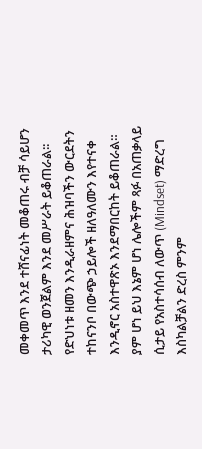መቀመጥ እንደ ተሸናፊነት መቆጠሩ ብቻ ሳይሆን ታሪካዊ ወንጀልም እንደ መሥራት ይቆጠራል፡፡ የድህነቱ ዘመን እንዲራዘምና ሕዝባችን ውርደትን ተከናንቦ በውጭ ኃይሎች ዘለዓለሙን እየተናቀ እንዲኖር አስተዋጽኦ እንደማበርከት ይቆጠራል።
ያም ሆነ ይህ እኔም ሆነ ሌሎችም ጻፉ በአጠቃላይ ሲታይ የአስተሳሰብ ለውጥ (Mindset) ማድረግ እስካልቻልን ድረስ ምንም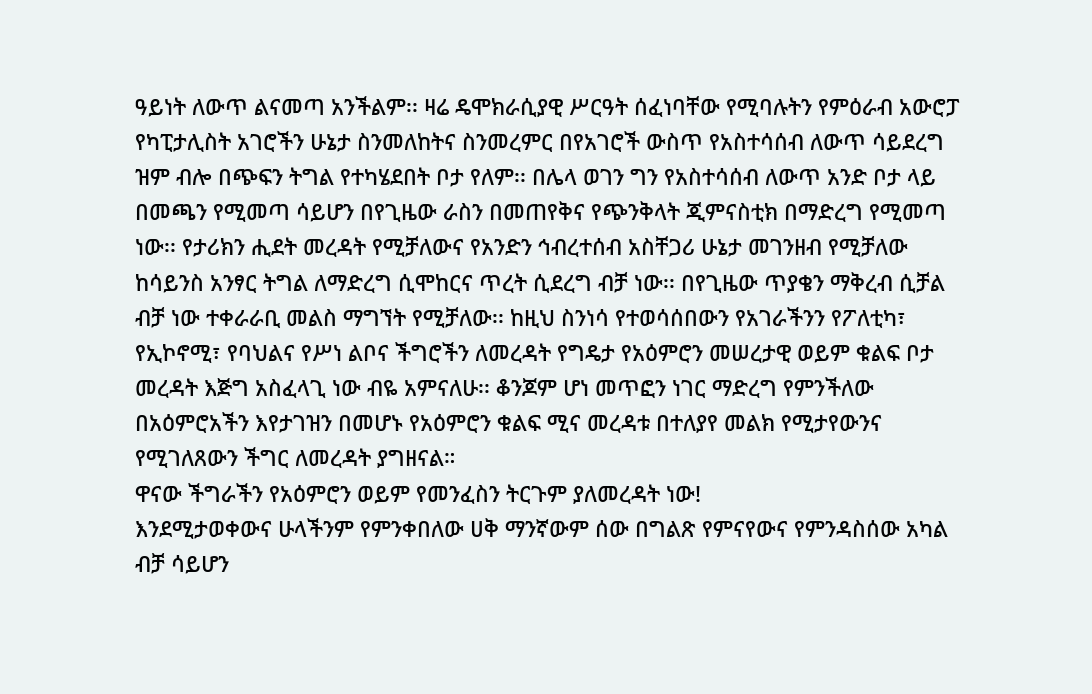ዓይነት ለውጥ ልናመጣ አንችልም፡፡ ዛሬ ዴሞክራሲያዊ ሥርዓት ሰፈነባቸው የሚባሉትን የምዕራብ አውሮፓ የካፒታሊስት አገሮችን ሁኔታ ስንመለከትና ስንመረምር በየአገሮች ውስጥ የአስተሳሰብ ለውጥ ሳይደረግ ዝም ብሎ በጭፍን ትግል የተካሄደበት ቦታ የለም፡፡ በሌላ ወገን ግን የአስተሳሰብ ለውጥ አንድ ቦታ ላይ በመጫን የሚመጣ ሳይሆን በየጊዜው ራስን በመጠየቅና የጭንቅላት ጂምናስቲክ በማድረግ የሚመጣ ነው፡፡ የታሪክን ሒደት መረዳት የሚቻለውና የአንድን ኅብረተሰብ አስቸጋሪ ሁኔታ መገንዘብ የሚቻለው ከሳይንስ አንፃር ትግል ለማድረግ ሲሞከርና ጥረት ሲደረግ ብቻ ነው፡፡ በየጊዜው ጥያቄን ማቅረብ ሲቻል ብቻ ነው ተቀራራቢ መልስ ማግኘት የሚቻለው፡፡ ከዚህ ስንነሳ የተወሳሰበውን የአገራችንን የፖለቲካ፣ የኢኮኖሚ፣ የባህልና የሥነ ልቦና ችግሮችን ለመረዳት የግዴታ የአዕምሮን መሠረታዊ ወይም ቁልፍ ቦታ መረዳት እጅግ አስፈላጊ ነው ብዬ አምናለሁ፡፡ ቆንጆም ሆነ መጥፎን ነገር ማድረግ የምንችለው በአዕምሮአችን እየታገዝን በመሆኑ የአዕምሮን ቁልፍ ሚና መረዳቱ በተለያየ መልክ የሚታየውንና የሚገለጸውን ችግር ለመረዳት ያግዘናል።
ዋናው ችግራችን የአዕምሮን ወይም የመንፈስን ትርጉም ያለመረዳት ነው!
እንደሚታወቀውና ሁላችንም የምንቀበለው ሀቅ ማንኛውም ሰው በግልጽ የምናየውና የምንዳስሰው አካል ብቻ ሳይሆን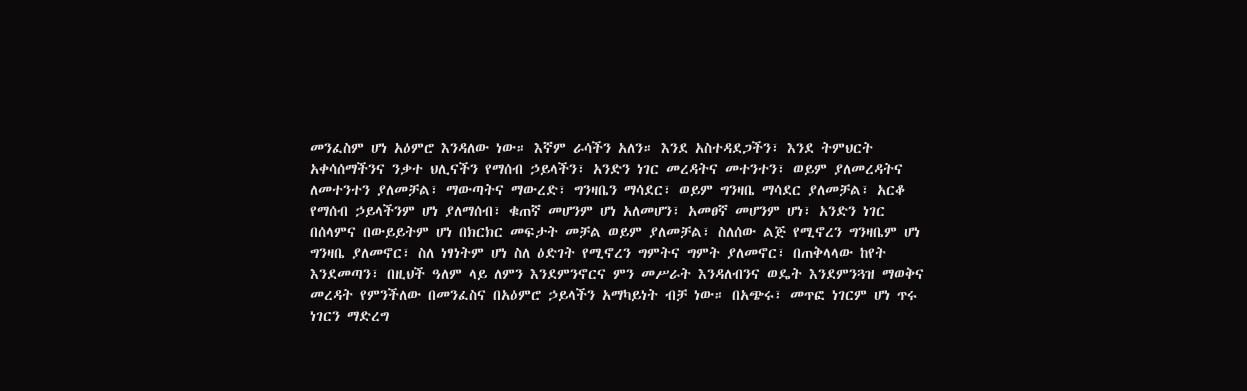መንፈስም ሆነ አዕምሮ እንዳለው ነው። እኛም ራሳችን አለን። እንደ አስተዳደጋችን፣ እንደ ትምህርት አቀሳሰማችንና ንቃተ ህሊናችን የማሰብ ኃይላችን፣ አንድን ነገር መረዳትና መተንተን፣ ወይም ያለመረዳትና ለመተንተን ያለመቻል፣ ማውጣትና ማውረድ፣ ግንዛቤን ማሳደር፣ ወይም ግንዛቤ ማሳደር ያለመቻል፣ አርቆ የማሰብ ኃይላችንም ሆነ ያለማሰብ፣ ቁጠኛ መሆንም ሆነ አለመሆን፣ አመፀኛ መሆንም ሆነ፣ አንድን ነገር በሰላምና በውይይትም ሆነ በክርክር መፍታት መቻል ወይም ያለመቻል፣ ስለሰው ልጅ የሚኖረን ግንዛቤም ሆነ ግንዛቤ ያለመኖር፣ ስለ ነፃነትም ሆነ ስለ ዕድገት የሚኖረን ግምትና ግምት ያለመኖር፣ በጠቅላላው ከየት እንደመጣን፣ በዚህች ዓለም ላይ ለምን እንደምንኖርና ምን መሥራት እንዳለብንና ወዴት እንደምንጓዝ ማወቅና መረዳት የምንችለው በመንፈስና በአዕምሮ ኃይላችን አማካይነት ብቻ ነው። በአጭሩ፣ መጥፎ ነገርም ሆነ ጥሩ ነገርን ማድረግ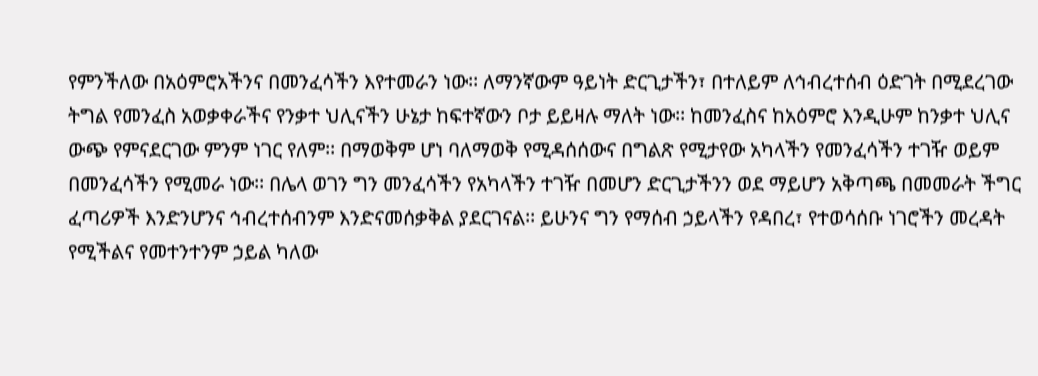የምንችለው በአዕምሮአችንና በመንፈሳችን እየተመራን ነው፡፡ ለማንኛውም ዓይነት ድርጊታችን፣ በተለይም ለኅብረተሰብ ዕድገት በሚደረገው ትግል የመንፈስ አወቃቀራችና የንቃተ ህሊናችን ሁኔታ ከፍተኛውን ቦታ ይይዛሉ ማለት ነው፡፡ ከመንፈስና ከአዕምሮ እንዲሁም ከንቃተ ህሊና ውጭ የምናደርገው ምንም ነገር የለም፡፡ በማወቅም ሆነ ባለማወቅ የሚዳሰሰውና በግልጽ የሚታየው አካላችን የመንፈሳችን ተገዥ ወይም በመንፈሳችን የሚመራ ነው፡፡ በሌላ ወገን ግን መንፈሳችን የአካላችን ተገዥ በመሆን ድርጊታችንን ወደ ማይሆን አቅጣጫ በመመራት ችግር ፈጣሪዎች እንድንሆንና ኅብረተሰብንም እንድናመሰቃቅል ያደርገናል፡፡ ይሁንና ግን የማሰብ ኃይላችን የዳበረ፣ የተወሳሰቡ ነገሮችን መረዳት የሚችልና የመተንተንም ኃይል ካለው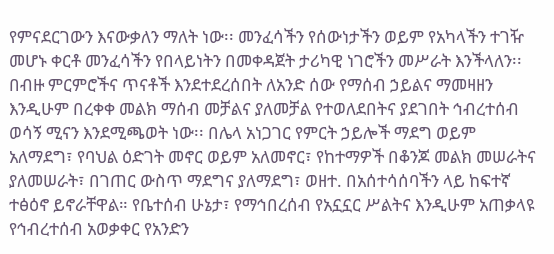የምናደርገውን እናውቃለን ማለት ነው፡፡ መንፈሳችን የሰውነታችን ወይም የአካላችን ተገዥ መሆኑ ቀርቶ መንፈሳችን የበላይነትን በመቀዳጀት ታሪካዊ ነገሮችን መሥራት እንችላለን፡፡
በብዙ ምርምሮችና ጥናቶች እንደተደረሰበት ለአንድ ሰው የማሰብ ኃይልና ማመዛዘን እንዲሁም በረቀቀ መልክ ማሰብ መቻልና ያለመቻል የተወለደበትና ያደገበት ኅብረተሰብ ወሳኝ ሚናን እንደሚጫወት ነው፡፡ በሌላ አነጋገር የምርት ኃይሎች ማደግ ወይም አለማደግ፣ የባህል ዕድገት መኖር ወይም አለመኖር፣ የከተማዎች በቆንጆ መልክ መሠራትና ያለመሠራት፣ በገጠር ውስጥ ማደግና ያለማደግ፣ ወዘተ. በአሰተሳሰባችን ላይ ከፍተኛ ተፅዕኖ ይኖራቸዋል። የቤተሰብ ሁኔታ፣ የማኅበረሰብ የአኗኗር ሥልትና እንዲሁም አጠቃላዩ የኅብረተሰብ አወቃቀር የአንድን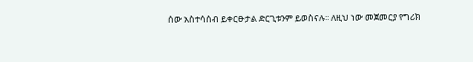ሰው አስተሳሰብ ይቀርፁታል ድርጊቱንም ይወስናሉ፡፡ ለዚህ ነው መጀመርያ የግሪክ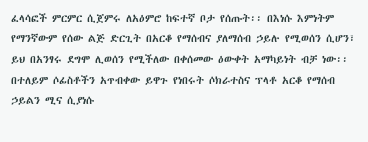ፈላሳፎች ምርምር ሲጀምሩ ለአዕምሮ ከፍተኛ ቦታ የሰጡት፡፡ በእነሱ እምነትም የማንኛውም የሰው ልጅ ድርጊት በአርቆ የማሰብና ያለማሰብ ኃይሉ የሚወሰን ሲሆን፣ ይህ በአንፃሩ ደግሞ ሊወሰን የሚችለው በቀሰመው ዕውቀት አማካይነት ብቻ ነው፡፡ በተለይም ሶፊስቶችን አጥብቀው ይዋጉ የነበሩት ሶክራተስና ፕላቶ አርቆ የማሰብ ኃይልን ሚና ሲያነሱ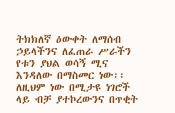ትክክለኛ ዕውቀት ለማሰብ ኃይላችንና ለፈጠራ ሥራችን የቱን ያህል ወሳኝ ሚና እንዳለው በማስመር ነው፡፡ ለዚህም ነው በሚታዩ ነገሮች ላይ ብቻ ያተኮረውንና በጥቂት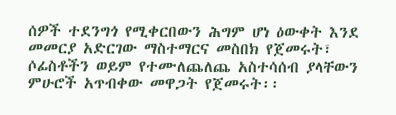ሰዎች ተደንግጎ የሚቀርበውን ሕግም ሆነ ዕውቀት እንደ መመርያ አድርገው ማስተማርና መስበክ የጀመሩት፣ ሶፊስቶችን ወይም የተሙለጨለጨ አስተሳሰብ ያላቸውን ምሁሮች አጥብቀው መዋጋት የጀመሩት፡፡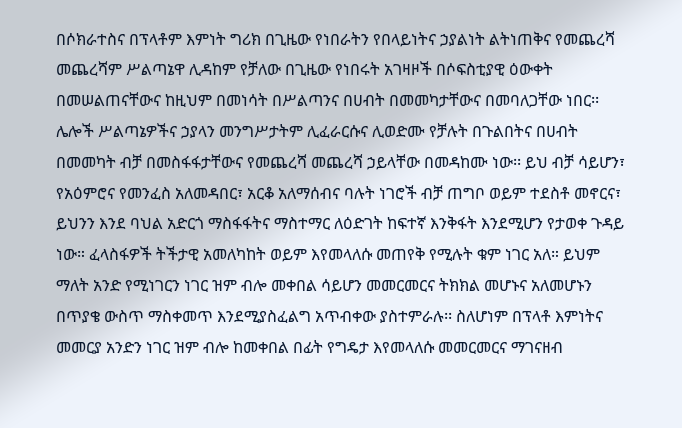በሶክራተስና በፕላቶም እምነት ግሪክ በጊዜው የነበራትን የበላይነትና ኃያልነት ልትነጠቅና የመጨረሻ መጨረሻም ሥልጣኔዋ ሊዳከም የቻለው በጊዜው የነበሩት አገዛዞች በሶፍስቲያዊ ዕውቀት በመሠልጠናቸውና ከዚህም በመነሳት በሥልጣንና በሀብት በመመካታቸውና በመባለጋቸው ነበር፡፡ ሌሎች ሥልጣኔዎችና ኃያላን መንግሥታትም ሊፈራርሱና ሊወድሙ የቻሉት በጉልበትና በሀብት በመመካት ብቻ በመስፋፋታቸውና የመጨረሻ መጨረሻ ኃይላቸው በመዳከሙ ነው፡፡ ይህ ብቻ ሳይሆን፣ የአዕምሮና የመንፈስ አለመዳበር፣ አርቆ አለማሰብና ባሉት ነገሮች ብቻ ጠግቦ ወይም ተደስቶ መኖርና፣ ይህንን እንደ ባህል አድርጎ ማስፋፋትና ማስተማር ለዕድገት ከፍተኛ እንቅፋት እንደሚሆን የታወቀ ጉዳይ ነው። ፈላስፋዎች ትችታዊ አመለካከት ወይም እየመላለሱ መጠየቅ የሚሉት ቁም ነገር አለ። ይህም ማለት አንድ የሚነገርን ነገር ዝም ብሎ መቀበል ሳይሆን መመርመርና ትክክል መሆኑና አለመሆኑን በጥያቄ ውስጥ ማስቀመጥ እንደሚያስፈልግ አጥብቀው ያስተምራሉ፡፡ ስለሆነም በፕላቶ እምነትና መመርያ አንድን ነገር ዝም ብሎ ከመቀበል በፊት የግዴታ እየመላለሱ መመርመርና ማገናዘብ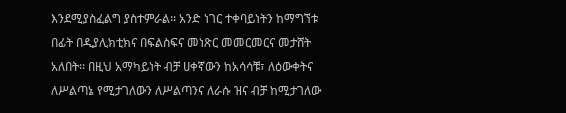እንደሚያስፈልግ ያስተምራል፡፡ አንድ ነገር ተቀባይነትን ከማግኘቱ በፊት በዲያሊክቲክና በፍልስፍና መነጽር መመርመርና መታሸት አለበት፡፡ በዚህ አማካይነት ብቻ ሀቀኛውን ከአሳሳቹ፣ ለዕውቀትና ለሥልጣኔ የሚታገለውን ለሥልጣንና ለራሱ ዝና ብቻ ከሚታገለው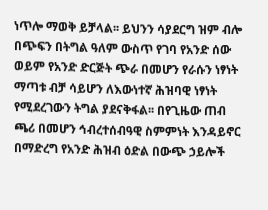ነጥሎ ማወቅ ይቻላል፡፡ ይህንን ሳያደርግ ዝም ብሎ በጭፍን በትግል ዓለም ውስጥ የገባ የአንድ ሰው ወይም የአንድ ድርጅት ጭራ በመሆን የራሱን ነፃነት ማጣቱ ብቻ ሳይሆን ለእውነተኛ ሕዝባዊ ነፃነት የሚደረገውን ትግል ያደናቅፋል፡፡ በየጊዜው ጠብ ጫሪ በመሆን ኅብረተሰብዓዊ ስምምነት እንዳይኖር በማድረግ የአንድ ሕዝብ ዕድል በውጭ ኃይሎች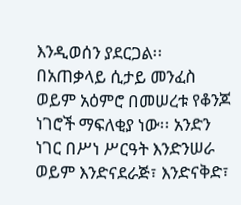እንዲወሰን ያደርጋል፡፡
በአጠቃላይ ሲታይ መንፈስ ወይም አዕምሮ በመሠረቱ የቆንጆ ነገሮች ማፍለቂያ ነው፡፡ አንድን ነገር በሥነ ሥርዓት እንድንሠራ ወይም እንድናደራጅ፣ እንድናቅድ፣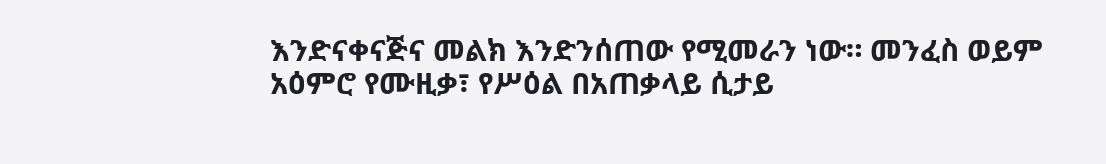እንድናቀናጅና መልክ እንድንሰጠው የሚመራን ነው። መንፈስ ወይም አዕምሮ የሙዚቃ፣ የሥዕል በአጠቃላይ ሲታይ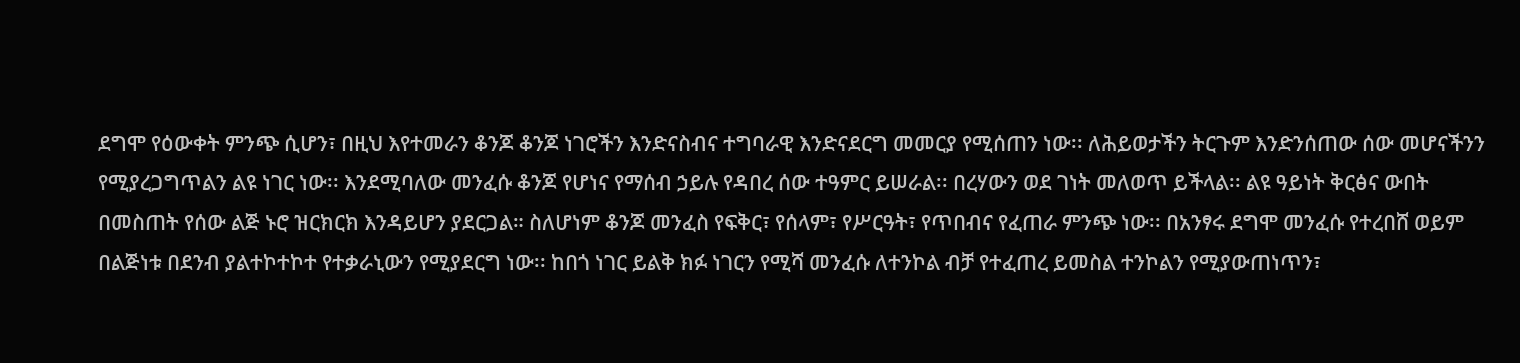ደግሞ የዕውቀት ምንጭ ሲሆን፣ በዚህ እየተመራን ቆንጆ ቆንጆ ነገሮችን እንድናስብና ተግባራዊ እንድናደርግ መመርያ የሚሰጠን ነው፡፡ ለሕይወታችን ትርጉም እንድንሰጠው ሰው መሆናችንን የሚያረጋግጥልን ልዩ ነገር ነው፡፡ እንደሚባለው መንፈሱ ቆንጆ የሆነና የማሰብ ኃይሉ የዳበረ ሰው ተዓምር ይሠራል፡፡ በረሃውን ወደ ገነት መለወጥ ይችላል፡፡ ልዩ ዓይነት ቅርፅና ውበት በመስጠት የሰው ልጅ ኑሮ ዝርክርክ እንዳይሆን ያደርጋል። ስለሆነም ቆንጆ መንፈስ የፍቅር፣ የሰላም፣ የሥርዓት፣ የጥበብና የፈጠራ ምንጭ ነው፡፡ በአንፃሩ ደግሞ መንፈሱ የተረበሸ ወይም በልጅነቱ በደንብ ያልተኮተኮተ የተቃራኒውን የሚያደርግ ነው፡፡ ከበጎ ነገር ይልቅ ክፉ ነገርን የሚሻ መንፈሱ ለተንኮል ብቻ የተፈጠረ ይመስል ተንኮልን የሚያውጠነጥን፣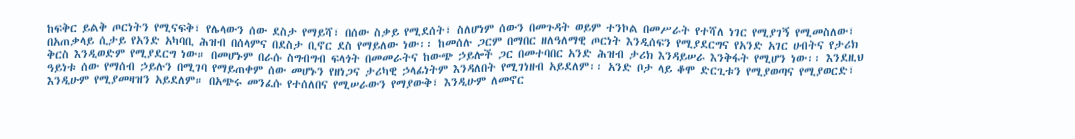ከፍቅር ይልቅ ጦርነትን የሚናፍቅ፣ የሌላውን ሰው ደስታ የማይሻ፣ በሰው ስቃይ የሚደሰት፣ ስለሆነም ሰውን በመጉዳት ወይም ተንኮል በመሥራት የተሻለ ነገር የሚያገኝ የሚመስለው፣ በአጠቃላይ ሲታይ የአንድ አካባቢ ሕዝብ በሰላምና በደስታ ቢኖር ደስ የማይለው ነው፡፡ ከመሰሉ ጋርም በማበር ዘለዓለማዊ ጦርነት እንዲሰፍን የሚያደርግና የአንድ አገር ሀብትና የታሪክ ቅርስ እንዲወድም የሚያደርግ ነው። በመሆኑም በራሱ ስግብግብ ፍላጎት በመመራትና ከውጭ ኃይሎች ጋር በመተባበር አንድ ሕዝብ ታሪክ እንዳይሠራ እንቅፋት የሚሆን ነው፡፡ እንደዚህ ዓይነቱ ሰው የማሰብ ኃይሉን በሚገባ የማይጠቀም ሰው መሆኑን የዘነጋና ታሪካዊ ኃላፊነትም እንዳለበት የሚገነዘብ አይደለም፡፡ አንድ ቦታ ላይ ቆሞ ድርጊቱን የሚያወጣና የሚያወርድ፣ እንዲሁም የሚያመዛዝን አይደለም። በአጭሩ መንፈሱ የተሰለበና የሚሠራውን የማያውቅ፣ እንዲሁም ለመኖር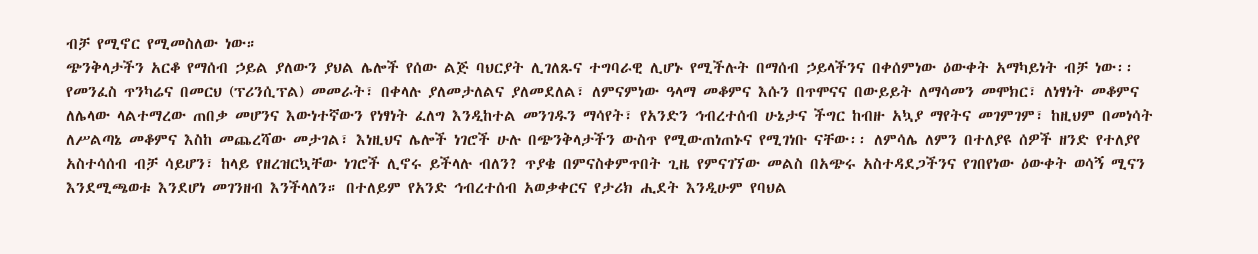ብቻ የሚኖር የሚመስለው ነው።
ጭንቅላታችን አርቆ የማሰብ ኃይል ያለውን ያህል ሌሎች የሰው ልጅ ባህርያት ሊገለጹና ተግባራዊ ሊሆኑ የሚችሉት በማሰብ ኃይላችንና በቀሰምነው ዕውቀት አማካይነት ብቻ ነው፡፡ የመንፈስ ጥንካሬና በመርህ (ፕሪንሲፕል) መመራት፣ በቀላሉ ያለመታለልና ያለመደለል፣ ለምናምነው ዓላማ መቆምና እሱን በጥሞናና በውይይት ለማሳመን መሞክር፣ ለነፃነት መቆምና ለሌላው ላልተማረው ጠበቃ መሆንና እውነተኛውን የነፃነት ፈለግ እንዲከተል መንገዱን ማሳየት፣ የአንድን ኅብረተሰብ ሁኔታና ችግር ከብዙ አኳያ ማየትና መገምገም፣ ከዚህም በመነሳት ለሥልጣኔ መቆምና እስከ መጨረሻው መታገል፣ እነዚህና ሌሎች ነገሮች ሁሉ በጭንቅላታችን ውስጥ የሚውጠነጠኑና የሚገነቡ ናቸው፡፡ ለምሳሌ ለምን በተለያዩ ሰዎች ዘንድ የተለያየ አስተሳሰብ ብቻ ሳይሆን፣ ከላይ የዘረዝርኳቸው ነገሮች ሊኖሩ ይችላሉ ብለን? ጥያቄ በምናስቀምጥበት ጊዜ የምናገኘው መልስ በአጭሩ አስተዳደጋችንና የገበየነው ዕውቀት ወሳኝ ሚናን እንደሚጫወቱ እንደሆነ መገንዘብ እንችላለን። በተለይም የአንድ ኅብረተሰብ አወቃቀርና የታሪክ ሒደት እንዲሁም የባህል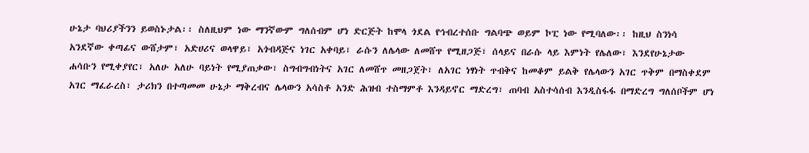ሁኔታ ባህሪያችንን ይወስኑታል፡፡ ስለዚህም ነው ማንኛውም ግለሰብም ሆነ ድርጅት ከሞላ ጎደል የኅብረተሰቡ ግልባጭ ወይም ኮፒ ነው የሚባለው፡፡ ከዚህ ስንነሳ አንደኛው ቀጣፊና ውሸታም፣ አድሀሪና ወላዋይ፣ አጎብዳጅና ነገር አቀባይ፣ ራሱን ለሌላው ለመሸጥ የሚዘጋጅ፣ ሰላይና በራሱ ላይ እምነት የሌለው፣ እንደየሁኔታው ሐሳቡን የሚቀያየር፣ አለሁ አለሁ ባይነት የሚያጠቃው፣ ስግብግብነትና አገር ለመሸጥ መዘጋጀት፣ ለአገር ነፃነት ጥብቅና ከመቆም ይልቅ የሌላውን አገር ጥቅም በማስቀደም አገር ማፈራረስ፣ ታሪክን በተጣመመ ሁኔታ ማቅረብና ሌላውን አሳስቶ አንድ ሕዝብ ተስማምቶ እንዳይኖር ማድረግ፣ ጠባብ አስተሳሰብ እንዲስፋፋ በማድረግ ግለሰቦችም ሆነ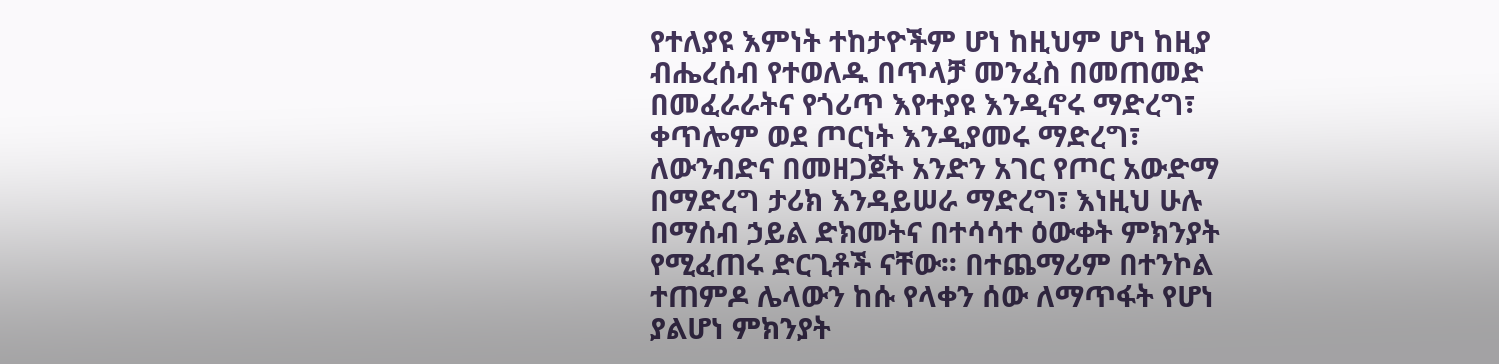የተለያዩ እምነት ተከታዮችም ሆነ ከዚህም ሆነ ከዚያ ብሔረሰብ የተወለዱ በጥላቻ መንፈስ በመጠመድ በመፈራራትና የጎሪጥ እየተያዩ እንዲኖሩ ማድረግ፣ ቀጥሎም ወደ ጦርነት እንዲያመሩ ማድረግ፣ ለውንብድና በመዘጋጀት አንድን አገር የጦር አውድማ በማድረግ ታሪክ እንዳይሠራ ማድረግ፣ እነዚህ ሁሉ በማሰብ ኃይል ድክመትና በተሳሳተ ዕውቀት ምክንያት የሚፈጠሩ ድርጊቶች ናቸው፡፡ በተጨማሪም በተንኮል ተጠምዶ ሌላውን ከሱ የላቀን ሰው ለማጥፋት የሆነ ያልሆነ ምክንያት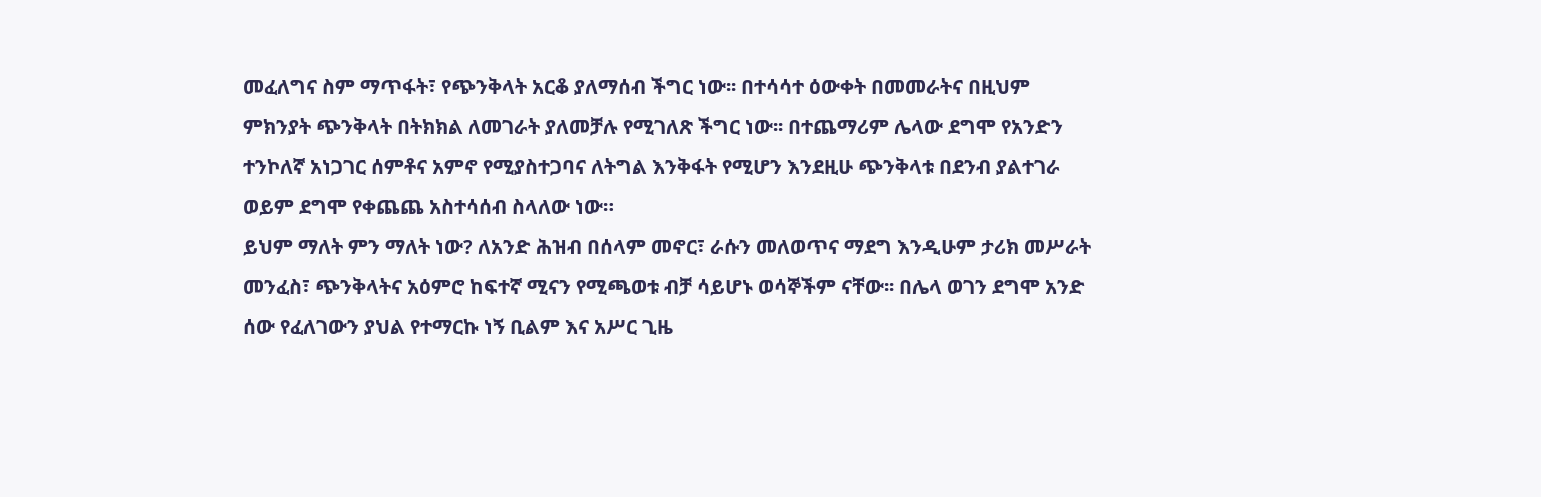መፈለግና ስም ማጥፋት፣ የጭንቅላት አርቆ ያለማሰብ ችግር ነው፡፡ በተሳሳተ ዕውቀት በመመራትና በዚህም ምክንያት ጭንቅላት በትክክል ለመገራት ያለመቻሉ የሚገለጽ ችግር ነው፡፡ በተጨማሪም ሌላው ደግሞ የአንድን ተንኮለኛ አነጋገር ሰምቶና አምኖ የሚያስተጋባና ለትግል እንቅፋት የሚሆን እንደዚሁ ጭንቅላቱ በደንብ ያልተገራ ወይም ደግሞ የቀጨጨ አስተሳሰብ ስላለው ነው።
ይህም ማለት ምን ማለት ነው? ለአንድ ሕዝብ በሰላም መኖር፣ ራሱን መለወጥና ማደግ እንዲሁም ታሪክ መሥራት መንፈስ፣ ጭንቅላትና አዕምሮ ከፍተኛ ሚናን የሚጫወቱ ብቻ ሳይሆኑ ወሳኞችም ናቸው፡፡ በሌላ ወገን ደግሞ አንድ ሰው የፈለገውን ያህል የተማርኩ ነኝ ቢልም እና አሥር ጊዜ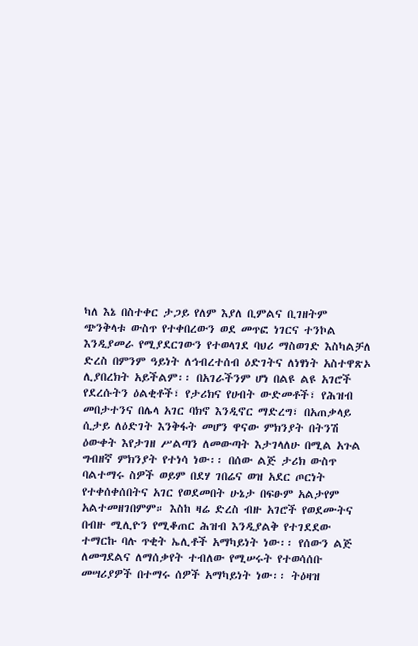ካለ እኔ በስተቀር ታጋይ የለም እያለ ቢምልና ቢገዘትም ጭንቅላቱ ውስጥ የተቀበረውን ወደ መጥፎ ነገርና ተንኮል እንዲያመራ የሚያደርገውን የተወላገደ ባህሪ ማስወገድ እስካልቻለ ድረስ በምንም ዓይነት ለኅብረተሰብ ዕድገትና ለነፃነት አስተዋጽኦ ሊያበረክት አይችልም፡፡ በአገራችንም ሆነ በልዩ ልዩ አገሮች የደረሱትን ዕልቂቶች፣ የታሪክና የሀብት ውድመቶች፣ የሕዝብ መበታተንና በሌላ አገር ባክኖ እንዲኖር ማድረግ፣ በአጠቃላይ ሲታይ ለዕድገት እንቅፋት መሆን ዋናው ምክንያት በትንሽ ዕውቀት እየታገዘ ሥልጣን ለመውጣት እታገላለሁ በሚል አጉል ግብዘኛ ምክንያት የተነሳ ነው፡፡ በሰው ልጅ ታሪክ ውስጥ ባልተማሩ ስዎች ወይም በደሃ ገበሬና ወዝ አደር ጦርነት የተቀሰቀሰበትና አገር የወደመበት ሁኔታ በፍፁም አልታየም አልተመዘገበምም። እስከ ዛሬ ድረስ ብዙ አገሮች የወደሙትና በብዙ ሚሊዮን የሚቆጠር ሕዝብ እንዲያልቅ የተገደደው ተማርኩ ባሉ ጥቂት ኤሊቶች አማካይነት ነው፡፡ የሰውን ልጅ ለመግደልና ለማሰቃየት ተብለው የሚሠሩት የተወሳሰቡ መሣሪያዎች በተማሩ ሰዎች አማካይነት ነው፡፡ ትዕዛዝ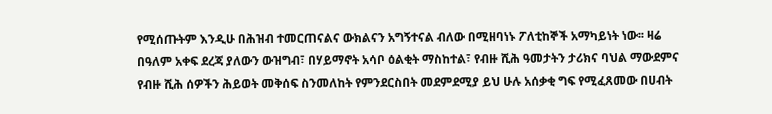የሚሰጡትም እንዲሁ በሕዝብ ተመርጠናልና ውክልናን አግኝተናል ብለው በሚዘባነኑ ፖለቲከኞች አማካይነት ነው፡፡ ዛሬ በዓለም አቀፍ ደረጃ ያለውን ውዝግብ፣ በሃይማኖት አሳቦ ዕልቂት ማስከተል፣ የብዙ ሺሕ ዓመታትን ታሪክና ባህል ማውደምና የብዙ ሺሕ ሰዎችን ሕይወት መቅሰፍ ስንመለከት የምንደርስበት መደምደሚያ ይህ ሁሉ አሰቃቂ ግፍ የሚፈጸመው በሀብት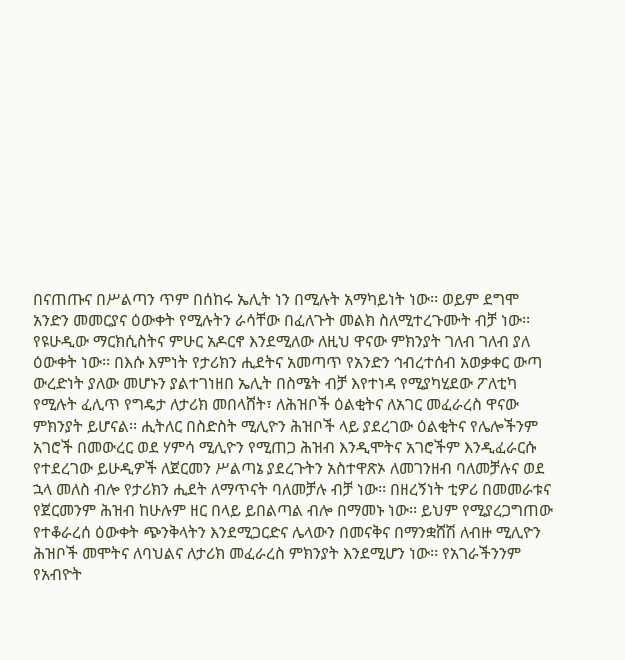በናጠጡና በሥልጣን ጥም በሰከሩ ኤሊት ነን በሚሉት አማካይነት ነው፡፡ ወይም ደግሞ አንድን መመርያና ዕውቀት የሚሉትን ራሳቸው በፈለጉት መልክ ስለሚተረጉሙት ብቻ ነው፡፡ የዩሁዲው ማርክሲስትና ምሁር አዶርኖ እንደሚለው ለዚህ ዋናው ምክንያት ገለብ ገለብ ያለ ዕውቀት ነው፡፡ በእሱ እምነት የታሪክን ሒደትና አመጣጥ የአንድን ኅብረተሰብ አወቃቀር ውጣ ውረድነት ያለው መሆኑን ያልተገነዘበ ኤሊት በስሜት ብቻ እየተነዳ የሚያካሂደው ፖለቲካ የሚሉት ፈሊጥ የግዴታ ለታሪክ መበላሸት፣ ለሕዝቦች ዕልቂትና ለአገር መፈራረስ ዋናው ምክንያት ይሆናል፡፡ ሒትለር በስድስት ሚሊዮን ሕዝቦች ላይ ያደረገው ዕልቂትና የሌሎችንም አገሮች በመውረር ወደ ሃምሳ ሚሊዮን የሚጠጋ ሕዝብ እንዲሞትና አገሮችም እንዲፈራርሱ የተደረገው ይሁዲዎች ለጀርመን ሥልጣኔ ያደረጉትን አስተዋጽኦ ለመገንዘብ ባለመቻሉና ወደ ኋላ መለስ ብሎ የታሪክን ሒደት ለማጥናት ባለመቻሉ ብቻ ነው፡፡ በዘረኝነት ቲዎሪ በመመራቱና የጀርመንም ሕዝብ ከሁሉም ዘር በላይ ይበልጣል ብሎ በማመኑ ነው፡፡ ይህም የሚያረጋግጠው የተቆራረሰ ዕውቀት ጭንቅላትን እንደሚጋርድና ሌላውን በመናቅና በማንቋሸሽ ለብዙ ሚሊዮን ሕዝቦች መሞትና ለባህልና ለታሪክ መፈራረስ ምክንያት እንደሚሆን ነው፡፡ የአገራችንንም የአብዮት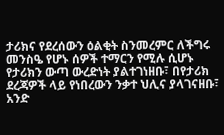ታሪክና የደረሰውን ዕልቂት ስንመረምር ለችግሩ መንስዔ የሆኑ ሰዎች ተማርን የሚሉ ሲሆኑ የታሪክን ውጣ ውረድነት ያልተገነዘቡ፣ በየታሪክ ደረጃዎች ላይ የነበረውን ንቃተ ህሊና ያላገናዘቡ፣ አንድ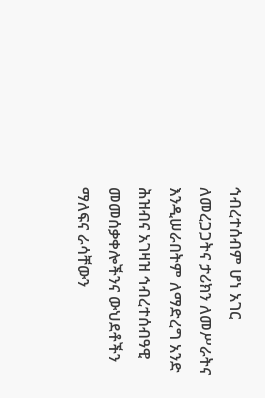ኅብረተሰብም ሆነ አገር ለመረጋጋትና ታሪክን ለመሥራትና እንዲሠራበትም ለማድረግ አንድ ሕዝብና አገዛዝ ኅብረተሰብዓዊ መመሰቃቀሎችንና ውህደቶችን ማለፍና ራሳቸውን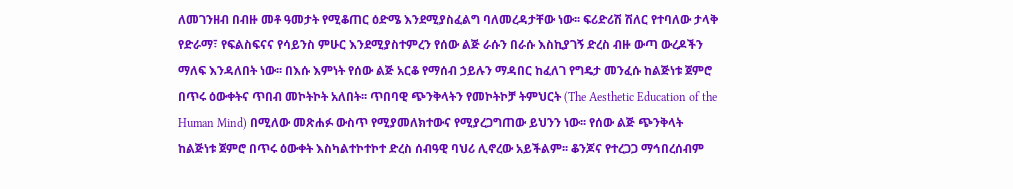ለመገንዘብ በብዙ መቶ ዓመታት የሚቆጠር ዕድሜ እንደሚያስፈልግ ባለመረዳታቸው ነው፡፡ ፍሪድሪሽ ሽለር የተባለው ታላቅ የድራማ፣ የፍልስፍናና የሳይንስ ምሁር እንደሚያስተምረን የሰው ልጅ ራሱን በራሱ እስኪያገኝ ድረስ ብዙ ውጣ ውረዶችን ማለፍ እንዳለበት ነው፡፡ በእሱ እምነት የሰው ልጅ አርቆ የማሰብ ኃይሉን ማዳበር ከፈለገ የግዴታ መንፈሱ ከልጅነቱ ጀምሮ በጥሩ ዕውቀትና ጥበብ መኮትኮት አለበት፡፡ ጥበባዊ ጭንቅላትን የመኮትኮቻ ትምህርት (The Aesthetic Education of the Human Mind) በሚለው መጽሐፉ ውስጥ የሚያመለክተውና የሚያረጋግጠው ይህንን ነው፡፡ የሰው ልጅ ጭንቅላት ከልጅነቱ ጀምሮ በጥሩ ዕውቀት እስካልተኮተኮተ ድረስ ሰብዓዊ ባህሪ ሊኖረው አይችልም፡፡ ቆንጆና የተረጋጋ ማኅበረሰብም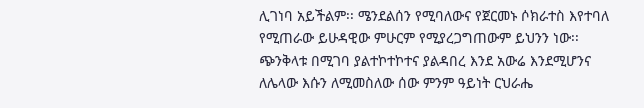ሊገነባ አይችልም፡፡ ሜንደልሰን የሚባለውና የጀርመኑ ሶክራተስ እየተባለ የሚጠራው ይሁዳዊው ምሁርም የሚያረጋግጠውም ይህንን ነው፡፡ ጭንቅላቱ በሚገባ ያልተኮተኮተና ያልዳበረ እንደ አውሬ እንደሚሆንና ለሌላው እሱን ለሚመስለው ሰው ምንም ዓይነት ርህራሔ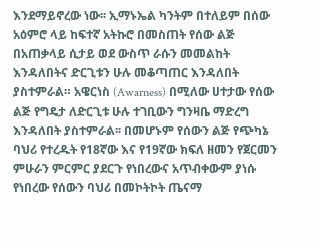እንደማይኖረው ነው፡፡ ኢማኑኤል ካንትም በተለይም በሰው አዕምሮ ላይ ከፍተኛ አትኩሮ በመስጠት የሰው ልጅ በአጠቃላይ ሲታይ ወደ ውስጥ ራሱን መመልከት እንዳለበትና ድርጊቱን ሁሉ መቆጣጠር እንዳለበት ያስተምራል። አዌርነስ (Awarness) በሚለው ሀተታው የሰው ልጅ የግዴታ ለድርጊቱ ሁሉ ተገቢውን ግንዛቤ ማድረግ እንዳለበት ያስተምራል፡፡ በመሆኑም የሰውን ልጅ የጭካኔ ባህሪ የተረዱት የ18ኛው እና የ19ኛው ክፍለ ዘመን የጀርመን ምሁራን ምርምር ያደርጉ የነበረውና አጥብቀውም ያነሱ የነበረው የሰውን ባህሪ በመኮትኮት ጤናማ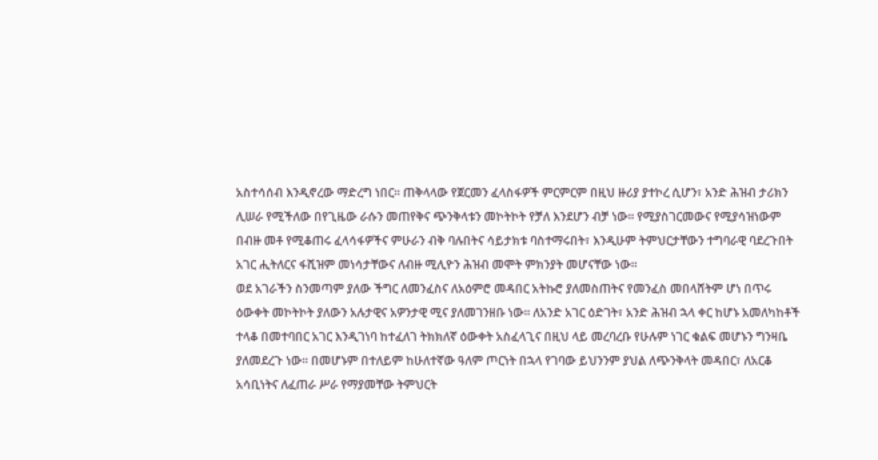አስተሳሰብ እንዲኖረው ማድረግ ነበር፡፡ ጠቅላላው የጀርመን ፈላስፋዎች ምርምርም በዚህ ዙሪያ ያተኮረ ሲሆን፣ አንድ ሕዝብ ታሪክን ሊሠራ የሚችለው በየጊዜው ራሱን መጠየቅና ጭንቅላቱን መኮትኮት የቻለ እንደሆን ብቻ ነው፡፡ የሚያስገርመውና የሚያሳዝነውም በብዙ መቶ የሚቆጠሩ ፈላሳፋዎችና ምሁራን ብቅ ባሉበትና ሳይታክቱ ባስተማሩበት፣ እንዲሁም ትምህርታቸውን ተግባራዊ ባደረጉበት አገር ሒትለርና ፋሺዝም መነሳታቸውና ለብዙ ሚሊዮን ሕዝብ መሞት ምክንያት መሆናቸው ነው፡፡
ወደ አገራችን ስንመጣም ያለው ችግር ለመንፈስና ለአዕምሮ መዳበር አትኩሮ ያለመስጠትና የመንፈስ መበላሸትም ሆነ በጥሩ ዕውቀት መኮትኮት ያለውን አሉታዊና አዎንታዊ ሚና ያለመገንዘቡ ነው፡፡ ለአንድ አገር ዕድገት፣ አንድ ሕዝብ ኋላ ቀር ከሆኑ አመለካከቶች ተላቆ በመተባበር አገር እንዲገነባ ከተፈለገ ትክክለኛ ዕውቀት አስፈላጊና በዚህ ላይ መረባረቡ የሁሉም ነገር ቁልፍ መሆኑን ግንዛቤ ያለመደረጉ ነው፡፡ በመሆኑም በተለይም ከሁለተኛው ዓለም ጦርነት በኋላ የገባው ይህንንም ያህል ለጭንቅላት መዳበር፣ ለአርቆ አሳቢነትና ለፈጠራ ሥራ የማያመቸው ትምህርት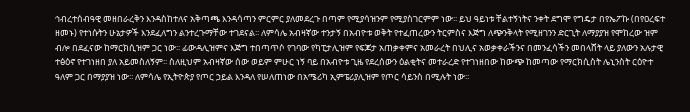ኅብረተሰብዓዊ መዘበራረቅን እንዳስከተለና አቅጣጫ እንዳሳጣን ምርምር ያለመደረጉ በጣም የሚያሳዝንም የሚያስገርምም ነው፡፡ ይህ ዓይነቱ ቸልተኝነትና ንቀት ደግሞ የግዴታ በየኤፖኩ (በየዐረፍተ ዘመኑ) የተነሱትን ሁኔታዎች እንደፈለግን ልንተረጉማቸው ተገደናል፡፡ ለምሳሌ አብዛኛው ተንታኝ በአብዮቱ ወቅት የተፈጠረውን ትርምስና እጅግ ለጭንቅላት የሚዘገንን ድርጊት ለማያያዝ የሞከረው ዝም ብሎ በደፈናው ከማርክሲዝም ጋር ነው፡፡ ፊውዳሊዝምና እጅግ ተበጣጥሶ የገባው የካፒታሊዝም የፍጆታ አጠቃቀምና አመራረት በህሊና አወቃቀራችንና በመንፈሳችን መበላሸት ላይ ያለውን አሉታዊ ተፅዕኖ የተገነዘበ ያለ አይመስለኝም፡፡ ስለዚህም አብዛኛው ሰው ወይም ምሁር ነኝ ባይ በአብዮቱ ጊዜ የደረሰውን ዕልቂትና መተራረድ የተገነዘበው ከውጭ ከመጣው የማርክሲስት ሌኒንስት ርዕዮተ ዓለም ጋር በማያያዝ ነው፡፡ ለምሳሌ የኢትዮጵያ የጦር ኃይል እንዳለ የሠለጠነው በአሜሪካ ኢምፔሪያሊዝም የጦር ሳይንስ በሚሉት ነው፡፡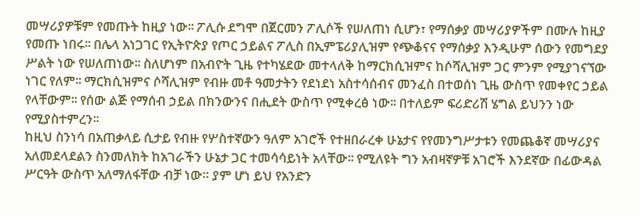መሣሪያዎቹም የመጡት ከዚያ ነው፡፡ ፖሊሱ ደግሞ በጀርመን ፖሊሶች የሠለጠነ ሲሆን፣ የማሰቃያ መሣሪያዎችም በሙሉ ከዚያ የመጡ ነበሩ፡፡ በሌላ አነጋገር የኢትዮጵያ የጦር ኃይልና ፖሊስ በኢምፔሪያሊዝም የጭቆናና የማሰቃያ እንዲሁም ሰውን የመግደያ ሥልት ነው የሠለጠነው፡፡ ስለሆነም በአብዮት ጊዜ የተካሄደው መተላለቅ ከማርክሲዝምና ከሶሻሊዝም ጋር ምንም የሚያገናኘው ነገር የለም፡፡ ማርክሲዝምና ሶሻሊዝም የብዙ መቶ ዓመታትን የደነደነ አስተሳሰብና መንፈስ በተወሰነ ጊዜ ውስጥ የመቀየር ኃይል የላቸውም፡፡ የሰው ልጅ የማሰብ ኃይል በክንውንና በሒደት ውስጥ የሚቀረፅ ነው፡፡ በተለይም ፍሪድሪሽ ሄግል ይህንን ነው የሚያስተምረን፡፡
ከዚህ ስንነሳ በአጠቃላይ ሲታይ የብዙ የሦስተኛውን ዓለም አገሮች የተዘበራረቀ ሁኔታና የየመንግሥታቱን የመጨቆኛ መሣሪያና አለመደላደልን ስንመለክት ከአገራችን ሁኔታ ጋር ተመሳሳይነት አላቸው፡፡ የሚለዩት ግን አብዛኛዎቹ አገሮች እንደኛው በፊውዳል ሥርዓት ውስጥ አለማለፋቸው ብቻ ነው። ያም ሆነ ይህ የአንድን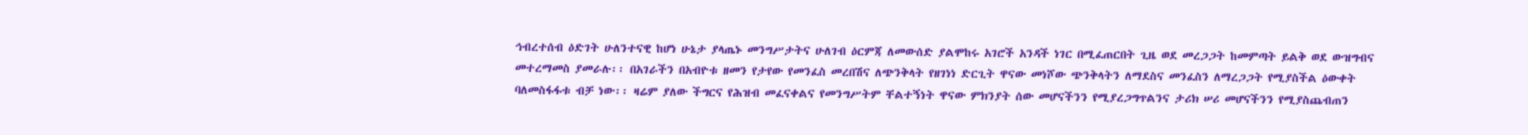ኅብረተሰብ ዕድገት ሁለንተናዊ ከሆነ ሁኔታ ያላጤኑ መንግሥታትና ሁለገብ ዕርምጃ ለመውሰድ ያልሞከሩ አገሮች አንዳች ነገር በሚፈጠርበት ጊዜ ወደ መረጋጋት ከመምጣት ይልቅ ወደ ውዝግብና መተረማመስ ያመራሉ፡፡ በአገራችን በአብዮቱ ዘመን የታየው የመንፈስ መረበሽና ለጭንቅላት የዘገነነ ድርጊት ዋናው መነሾው ጭንቅላትን ለማደስና መንፈስን ለማረጋጋት የሚያስችል ዕውቀት ባለመስፋፋቱ ብቻ ነው፡፡ ዛሬም ያለው ችግርና የሕዝብ መፈናቀልና የመንግሥትም ቸልተኝነት ዋናው ምክንያት ሰው መሆናችንን የሚያረጋግጥልንና ታሪክ ሠሪ መሆናችንን የሚያስጨብጠን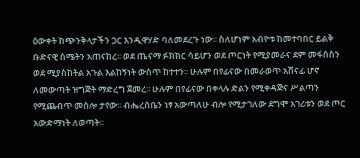ዕውቀት ከጭንቅላታችን ጋር እንዲዋሃድ ባለመደረጉ ነው፡፡ ስለሆነም አብዮቱ ከመተባበር ይልቅ ቡድናዊ ስሜትን አጠናከረ፡፡ ወደ ጤናማ ፉክክር ሳይሆን ወደ ጦርነት የሚያመራና ደም መፋሰስን ወደ ሚያስከትል አጉል እልከኝነት ውስጥ ከተተን፡፡ ሁሉም በየፊናው በመራወጥ አሸናፊ ሆኖ ለመውጣት ዝግጅት ማድረግ ጀመረ፡፡ ሁሉም በየፊናው በቀላሉ ድልን የሚቀዳጅና ሥልጣን የሚጨብጥ መስሎ ታየው፡፡ ብሔረሰቤን ነፃ አውጣለሁ ብሎ የሚታገለው ደግሞ አገሪቱን ወደ ጦር አውድማነት ለወጣት፡፡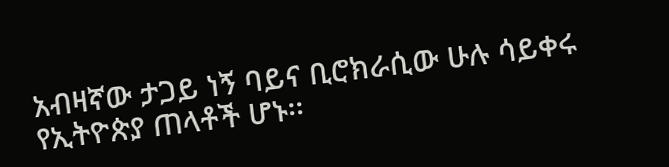አብዛኛው ታጋይ ነኝ ባይና ቢሮክራሲው ሁሉ ሳይቀሩ የኢትዮጵያ ጠላቶች ሆኑ፡፡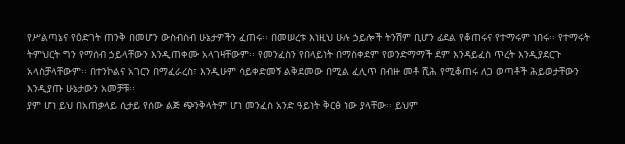የሥልጣኔና የዕድገት ጠንቅ በመሆን ውስብስብ ሁኔታዎችን ፈጠሩ፡፡ በመሠረቱ እነዚህ ሁሉ ኃይሎች ትንሽም ቢሆን ፊደል የቆጠሩና የተማሩም ነበሩ፡፡ የተማሩት ትምህርት ግን የማሰብ ኃይላቸውን እንዲጠቀሙ አላገዛቸውም፡፡ የመንፈስን የበላይነት በማስቀደም የወንድማማች ደም እንዳይፈስ ጥረት እንዲያደርጉ አላስቻላቸውም፡፡ በተንኮልና አገርን በማፈራረስ፣ እንዲሁም ሳይቀድመኝ ልቅደመው በሚል ፈሊጥ በብዙ መቶ ሺሕ የሚቆጠሩ ለጋ ወጣቶች ሕይወታቸውን እንዲያጡ ሁኔታውን አመቻቹ፡፡
ያም ሆነ ይህ በአጠቃላይ ሲታይ የሰው ልጅ ጭንቅላትም ሆነ መንፈስ አንድ ዓይነት ቅርፅ ነው ያላቸው፡፡ ይህም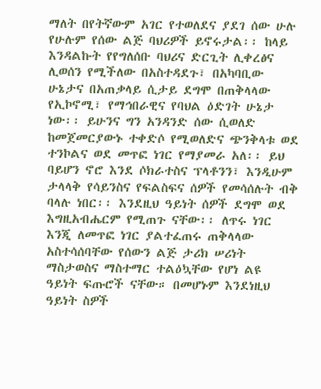ማለት በየትኛውም አገር የተወለደና ያደገ ሰው ሁሉ የሁሉም የሰው ልጅ ባህሪዎች ይኖሩታል፡፡ ከላይ እንዳልኩት የየግለሰቡ ባህሪና ድርጊት ሊቀረፅና ሊወሰን የሚችለው በአስተዳደጉ፣ በአካባቢው ሁኔታና በአጠቃላይ ሲታይ ደግሞ በጠቅላላው የኢኮኖሚ፣ የማኅበራዊና የባህል ዕድገት ሁኔታ ነው፡፡ ይሁንና ግን አንዳንድ ሰው ሲወለድ ከመጀመርያውኑ ተቀድሶ የሚወለድና ጭንቅላቱ ወደ ተንኮልና ወደ መጥፎ ነገር የማያመራ አለ፡፡ ይህ ባይሆን ኖሮ እንደ ሶክራተስና ፕላቶንን፣ እንዲሁም ታላላቅ የሳይንስና የፍልስፍና ሰዎች የመሳሰሉት ብቅ ባላሉ ነበር፡፡ እንደዚህ ዓይነት ሰዎች ደግሞ ወደ እግዚአብሔርም የሚጠጉ ናቸው፡፡ ለጥሩ ነገር እንጂ ለመጥፎ ነገር ያልተፈጠሩ ጠቅላላው አስተሳሰባቸው የሰውን ልጅ ታሪክ ሠሪነት ማስታወስና ማስተማር ተልዕኳቸው የሆነ ልዩ ዓይነት ፍጡሮች ናቸው። በመሆኑም እንደነዚህ ዓይነት ስዎች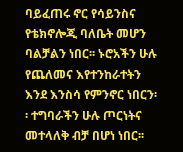ባይፈጠሩ ኖር የሳይንስና የቴክኖሎጂ ባለቤት መሆን ባልቻልን ነበር፡፡ ኑሮአችን ሁሉ የጨለመና እየተንከራተትን እንደ እንስሳ የምንኖር ነበርን፡፡ ተግባራችን ሁሉ ጦርነትና መተላለቅ ብቻ በሆነ ነበር፡፡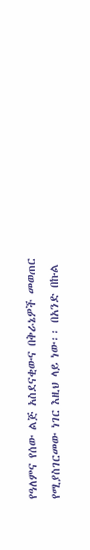የዓለምና የሰው ልጅ አስደናቂውና በቅራኔዎች መወጠር የሚያስገርመው ነገር እዚህ ላይ ነው፡፡ በአንድ በኩል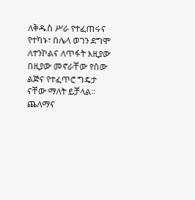ለቅዱስ ሥራ የተፈጠሩና የተካኑ፣ በሌላ ወገን ደግሞ ለተንኮልና ለጥፋት እዚያው በዚያው መኖራቸው የሰው ልጅና የተፈጥሮ ግዴታ ናቸው ማለት ይቻላል፡፡ ጨለማና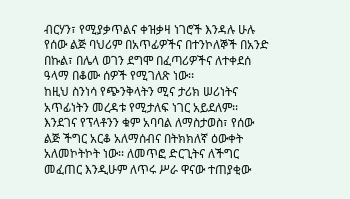ብርሃን፣ የሚያቃጥልና ቀዝቃዛ ነገሮች እንዳሉ ሁሉ የሰው ልጅ ባህሪም በአጥፊዎችና በተንኮለኞች በአንድ በኩል፣ በሌላ ወገን ደግሞ በፈጣሪዎችና ለተቀደሰ ዓላማ በቆሙ ሰዎች የሚገለጽ ነው፡፡
ከዚህ ስንነሳ የጭንቅላትን ሚና ታሪክ ሠሪነትና አጥፊነትን መረዳቱ የሚታለፍ ነገር አይደለም፡፡ እንደገና የፕላቶንን ቁም አባባል ለማስታወስ፣ የሰው ልጅ ችግር አርቆ አለማሰብና በትክክለኛ ዕውቀት አለመኮትኮት ነው፡፡ ለመጥፎ ድርጊትና ለችግር መፈጠር እንዲሁም ለጥሩ ሥራ ዋናው ተጠያቂው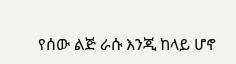የሰው ልጅ ራሱ እንጂ ከላይ ሆኖ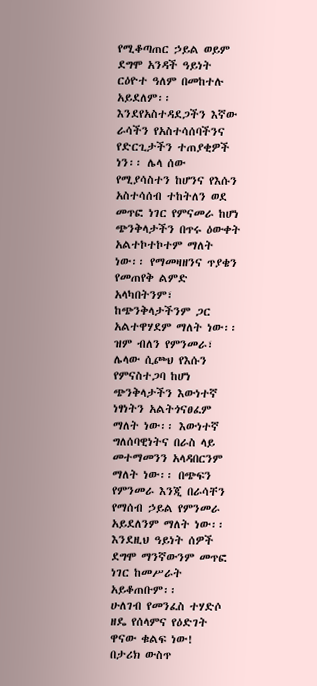የሚቆጣጠር ኃይል ወይም ደግሞ አንዳች ዓይነት ርዕዮተ ዓለም በመከተሉ አይደለም፡፡ እንደየአስተዳደጋችን እኛው ራሳችን የአስተሳሰባችንና የድርጊታችን ተጠያቂዎች ነን፡፡ ሌላ ሰው የሚያሳስተን ከሆንና የእሱን አስተሳሰብ ተከትለን ወደ መጥፎ ነገር የምናመራ ከሆነ ጭንቅላታችን በጥሩ ዕውቀት አልተኮተኮተም ማለት ነው፡፡ የማመዛዘንና ጥያቄን የመጠየቅ ልምድ አላካበትንም፣ ከጭንቅላታችንም ጋር አልተዋሃደም ማለት ነው፡፡ ዝም ብለን የምንመራ፣ ሌላው ሲጮህ የእሱን የምናስተጋባ ከሆነ ጭንቅላታችን እውነተኛ ነፃነትን አልትጎናፀፈም ማለት ነው፡፡ እውነተኛ ግለሰባዊነትና በራስ ላይ መተማመንን አላዳበርንም ማለት ነው፡፡ በጭፍን የምንመራ እንጂ በራሳቸን የማሰብ ኃይል የምንመራ አይደለንም ማለት ነው፡፡ እንደዚህ ዓይነት ሰዎች ደግሞ ማንኛውንም መጥፎ ነገር ከመሥራት አይቆጠቡም፡፡
ሁለገብ የመንፈስ ተሃድሶ ዘዴ የሰላምና የዕድገት ዋናው ቁልፍ ነው!
በታሪክ ውስጥ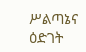ሥልጣኔና ዕድገት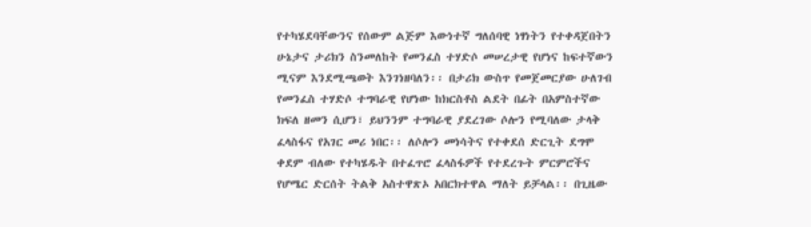የተካሄደባቸውንና የሰውም ልጅም እውነተኛ ግለሰባዊ ነፃነትን የተቀዳጀበትን ሁኔታና ታሪክን ስንመለከት የመንፈስ ተሃድሶ መሠረታዊ የሆነና ከፍተኛውን ሚናም እንደሚጫወት እንገነዘባለን፡፡ በታሪክ ውስጥ የመጀመርያው ሁለገብ የመንፈስ ተሃድሶ ተግባራዊ የሆነው ከክርስቶስ ልደት በፊት በአምስተኛው ክፍለ ዘመን ሲሆን፣ ይህንንም ተግባራዊ ያደረገው ሶሎን የሚባለው ታላቅ ፈላስፋና የአገር መሪ ነበር፡፡ ለሶሎን መነሳትና የተቀደሰ ድርጊት ደግሞ ቀደም ብለው የተካሄዱት በተፈጥሮ ፈላስፋዎች የተደረጉት ምርምሮችና የሆሜር ድርሰት ትልቅ አስተዋጽኦ አበርክተዋል ማለት ይቻላል፡፡ በጊዜው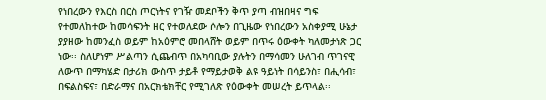የነበረውን የእርስ በርስ ጦርነትና የገዥ መደቦችን ቅጥ ያጣ ብዝበዛና ግፍ የተመለከተው ከመሳፍንት ዘር የተወለደው ሶሎን በጊዜው የነበረውን አስቀያሚ ሁኔታ ያያዘው ከመንፈስ ወይም ከአዕምሮ መበላሸት ወይም በጥሩ ዕውቀት ካለመታነጽ ጋር ነው፡፡ ስለሆነም ሥልጣን ሲጨብጥ በአካባቢው ያሉትን በማሳመን ሁለገብ ጥገናዊ ለውጥ በማካሄድ በታሪክ ውስጥ ታይቶ የማይታወቅ ልዩ ዓይነት በሳይንስ፣ በሒሳብ፣ በፍልስፍና፣ በድራማና በአርክቴክቸር የሚገለጽ የዕውቀት መሠረት ይጥላል፡፡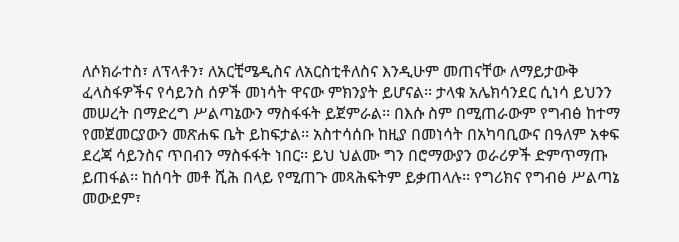ለሶክራተስ፣ ለፕላቶን፣ ለአርቺሜዲስና ለአርስቲቶለስና እንዲሁም መጠናቸው ለማይታውቅ ፈላስፋዎችና የሳይንስ ሰዎች መነሳት ዋናው ምክንያት ይሆናል፡፡ ታላቁ አሌክሳንደር ሲነሳ ይህንን መሠረት በማድረግ ሥልጣኔውን ማስፋፋት ይጀምራል፡፡ በእሱ ስም በሚጠራውም የግብፅ ከተማ የመጀመርያውን መጽሐፍ ቤት ይከፍታል፡፡ አስተሳሰቡ ከዚያ በመነሳት በአካባቢውና በዓለም አቀፍ ደረጃ ሳይንስና ጥበብን ማስፋፋት ነበር፡፡ ይህ ህልሙ ግን በሮማውያን ወራሪዎች ድምጥማጡ ይጠፋል፡፡ ከሰባት መቶ ሺሕ በላይ የሚጠጉ መጻሕፍትም ይቃጠላሉ፡፡ የግሪክና የግብፅ ሥልጣኔ መውደም፣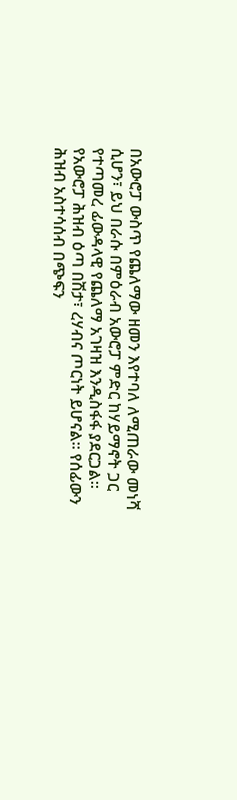በአውሮፓ ውስጥ የጨለማው ዘመን እየተባለ ለሚጠራው መነሻ ሲሆን፣ ይህ በራሱ በምዕራብ አውሮፓ ምድር ከሃይማኖት ጋር የተጣመረ ፊውዳላዊ የጨለማ አገዛዝ እንዲስፋፋ ያደርጋል፡፡ የአውሮፓ ሕዝብ ዕጣ በሽታ፣ ረሃብና ጦርነት ይሆናል፡፡ የሰፊውን ሕዝብ አስተሳሰብ በጭፍን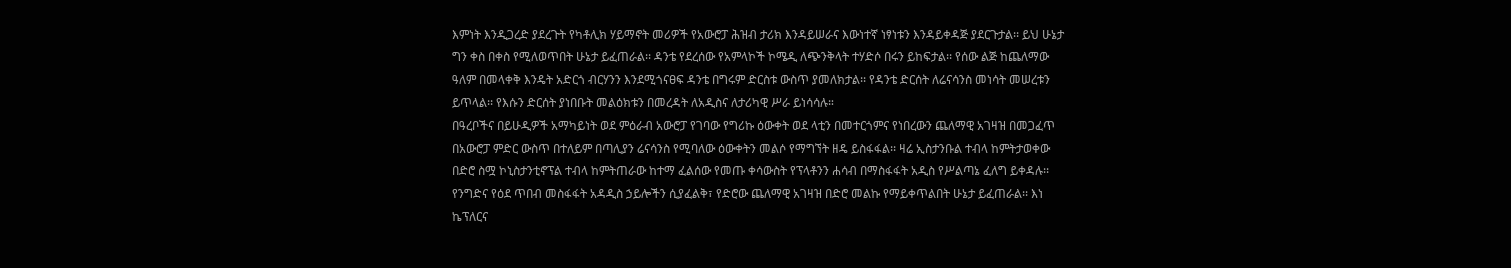እምነት እንዲጋረድ ያደረጉት የካቶሊክ ሃይማኖት መሪዎች የአውሮፓ ሕዝብ ታሪክ እንዳይሠራና እውነተኛ ነፃነቱን እንዳይቀዳጅ ያደርጉታል፡፡ ይህ ሁኔታ ግን ቀስ በቀስ የሚለወጥበት ሁኔታ ይፈጠራል፡፡ ዳንቴ የደረሰው የአምላኮች ኮሜዲ ለጭንቅላት ተሃድሶ በሩን ይከፍታል፡፡ የሰው ልጅ ከጨለማው ዓለም በመላቀቅ እንዴት አድርጎ ብርሃንን እንደሚጎናፀፍ ዳንቴ በግሩም ድርስቱ ውስጥ ያመለክታል፡፡ የዳንቴ ድርሰት ለሬናሳንስ መነሳት መሠረቱን ይጥላል፡፡ የእሱን ድርሰት ያነበቡት መልዕክቱን በመረዳት ለአዲስና ለታሪካዊ ሥራ ይነሳሳሉ።
በዓረቦችና በይሁዲዎች አማካይነት ወደ ምዕራብ አውሮፓ የገባው የግሪኩ ዕውቀት ወደ ላቲን በመተርጎምና የነበረውን ጨለማዊ አገዛዝ በመጋፈጥ በአውሮፓ ምድር ውስጥ በተለይም በጣሊያን ሬናሳንስ የሚባለው ዕውቀትን መልሶ የማግኘት ዘዴ ይስፋፋል፡፡ ዛሬ ኢስታንቡል ተብላ ከምትታወቀው በድሮ ስሟ ኮኒስታንቲኖፕል ተብላ ከምትጠራው ከተማ ፈልሰው የመጡ ቀሳውስት የፕላቶንን ሐሳብ በማስፋፋት አዲስ የሥልጣኔ ፈለግ ይቀዳሉ፡፡ የንግድና የዕደ ጥበብ መስፋፋት አዳዲስ ኃይሎችን ሲያፈልቅ፣ የድሮው ጨለማዊ አገዛዝ በድሮ መልኩ የማይቀጥልበት ሁኔታ ይፈጠራል፡፡ እነ ኬፕለርና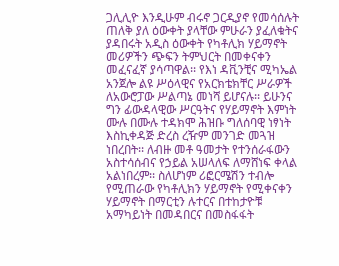ጋሊሊዮ እንዲሁም ብሩኖ ጋርዲያኖ የመሳሰሉት ጠለቅ ያለ ዕውቀት ያላቸው ምሁራን ያፈለቁትና ያዳበሩት አዲስ ዕውቀት የካቶሊክ ሃይማኖት መሪዎችን ጭፍን ትምህርት በመቀናቀን መፈናፈኛ ያሳጣዋል፡፡ የእነ ዳቪንቺና ሚካኤል አንጀሎ ልዩ ሥዕላዊና የአርክቴክቸር ሥራዎች ለአውሮፓው ሥልጣኔ መነሻ ይሆናሉ፡፡ ይሁንና ግን ፊውዳላዊው ሥርዓትና የሃይማኖት እምነት ሙሉ በሙሉ ተዳክሞ ሕዝቡ ግለሰባዊ ነፃነት እስኪቀዳጅ ድረስ ረዥም መንገድ መጓዝ ነበረበት፡፡ ለብዙ መቶ ዓመታት የተንሰራፋውን አስተሳሰብና የኃይል አሠላለፍ ለማሸነፍ ቀላል አልነበረም፡፡ ስለሆነም ሪፎርሜሽን ተብሎ የሚጠራው የካቶሊክን ሃይማኖት የሚቀናቀን ሃይማኖት በማርቲን ሉተርና በተከታዮቹ አማካይነት በመዳበርና በመስፋፋት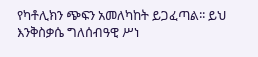የካቶሊክን ጭፍን አመለካከት ይጋፈጣል፡፡ ይህ እንቅስቃሴ ግለሰብዓዊ ሥነ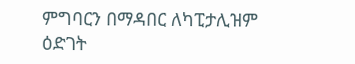ምግባርን በማዳበር ለካፒታሊዝም ዕድገት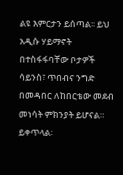ልዩ እምርታን ይሰጣል፡፡ ይህ አዲሱ ሃይማኖት በተስፋፋባቸው ቦታዎች ሳይንስ፣ ጥበብና ንግድ በመዳበር ለከበርቴው መደብ መነሳት ምክንያት ይሆናል።
ይቀጥላል፡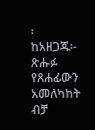፡
ከአዘጋጁ፡- ጽሑፉ የጸሐፊውን አመለካከት ብቻ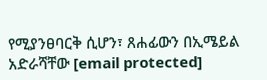የሚያንፀባርቅ ሲሆን፣ ጸሐፊውን በኢሜይል አድራሻቸው [email protected]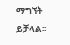ማግኘት ይቻላል፡፡